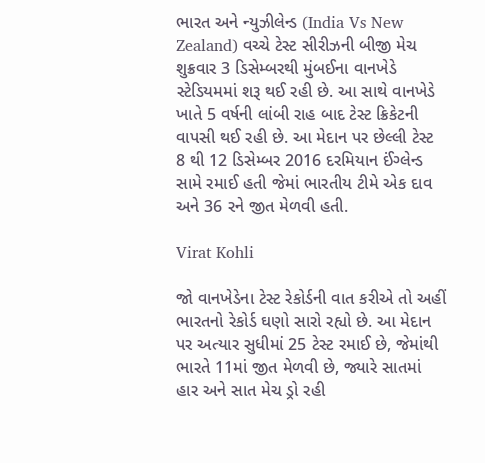ભારત અને ન્યુઝીલેન્ડ (India Vs New Zealand) વચ્ચે ટેસ્ટ સીરીઝની બીજી મેચ શુક્રવાર 3 ડિસેમ્બરથી મુંબઈના વાનખેડે સ્ટેડિયમમાં શરૂ થઈ રહી છે. આ સાથે વાનખેડે ખાતે 5 વર્ષની લાંબી રાહ બાદ ટેસ્ટ ક્રિકેટની વાપસી થઈ રહી છે. આ મેદાન પર છેલ્લી ટેસ્ટ 8 થી 12 ડિસેમ્બર 2016 દરમિયાન ઈંગ્લેન્ડ સામે રમાઈ હતી જેમાં ભારતીય ટીમે એક દાવ અને 36 રને જીત મેળવી હતી.

Virat Kohli

જો વાનખેડેના ટેસ્ટ રેકોર્ડની વાત કરીએ તો અહીં ભારતનો રેકોર્ડ ઘણો સારો રહ્યો છે. આ મેદાન પર અત્યાર સુધીમાં 25 ટેસ્ટ રમાઈ છે, જેમાંથી ભારતે 11માં જીત મેળવી છે, જ્યારે સાતમાં હાર અને સાત મેચ ડ્રો રહી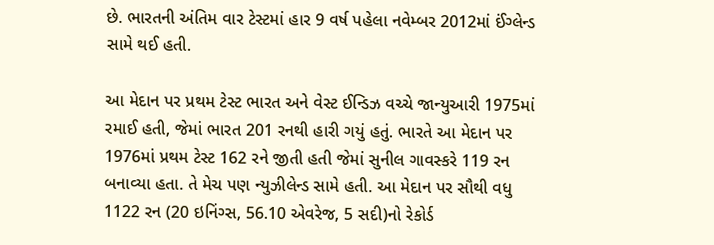છે. ભારતની અંતિમ વાર ટેસ્ટમાં હાર 9 વર્ષ પહેલા નવેમ્બર 2012માં ઈંગ્લેન્ડ સામે થઈ હતી.

આ મેદાન પર પ્રથમ ટેસ્ટ ભારત અને વેસ્ટ ઈન્ડિઝ વચ્ચે જાન્યુઆરી 1975માં રમાઈ હતી, જેમાં ભારત 201 રનથી હારી ગયું હતું. ભારતે આ મેદાન પર 1976માં પ્રથમ ટેસ્ટ 162 રને જીતી હતી જેમાં સુનીલ ગાવસ્કરે 119 રન બનાવ્યા હતા. તે મેચ પણ ન્યુઝીલેન્ડ સામે હતી. આ મેદાન પર સૌથી વધુ 1122 રન (20 ઇનિંગ્સ, 56.10 એવરેજ, 5 સદી)નો રેકોર્ડ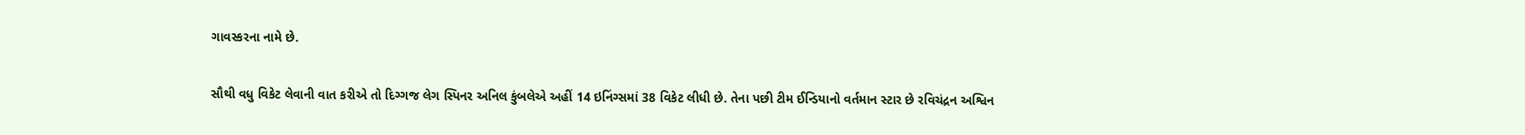ગાવસ્કરના નામે છે.

સૌથી વધુ વિકેટ લેવાની વાત કરીએ તો દિગ્ગજ લેગ સ્પિનર અનિલ કુંબલેએ અહીં 14 ઇનિંગ્સમાં 38 વિકેટ લીધી છે. તેના પછી ટીમ ઈન્ડિયાનો વર્તમાન સ્ટાર છે રવિચંદ્રન અશ્વિન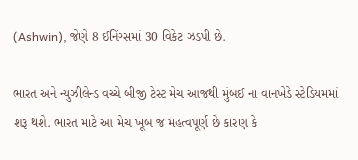(Ashwin), જેણે 8 ઈનિંગ્સમાં 30 વિકેટ ઝડપી છે.

ભારત અને ન્યુઝીલેન્ડ વચ્ચે બીજી ટેસ્ટ મેચ આજથી મુંબઈ ના વાનખેડે સ્ટેડિયમમાં શરૂ થશે. ભારત માટે આ મેચ ખૂબ જ મહત્વપૂર્ણ છે કારણ કે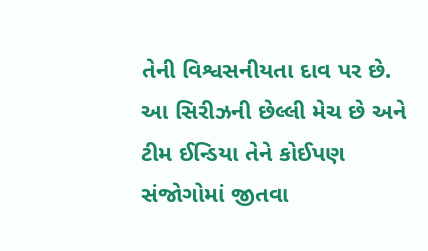તેની વિશ્વસનીયતા દાવ પર છે. આ સિરીઝની છેલ્લી મેચ છે અને ટીમ ઈન્ડિયા તેને કોઈપણ સંજોગોમાં જીતવા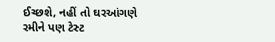ઈચ્છશે, નહીં તો ઘરઆંગણે રમીને પણ ટેસ્ટ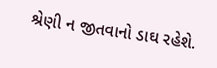શ્રેણી ન જીતવાનો ડાઘ રહેશે.